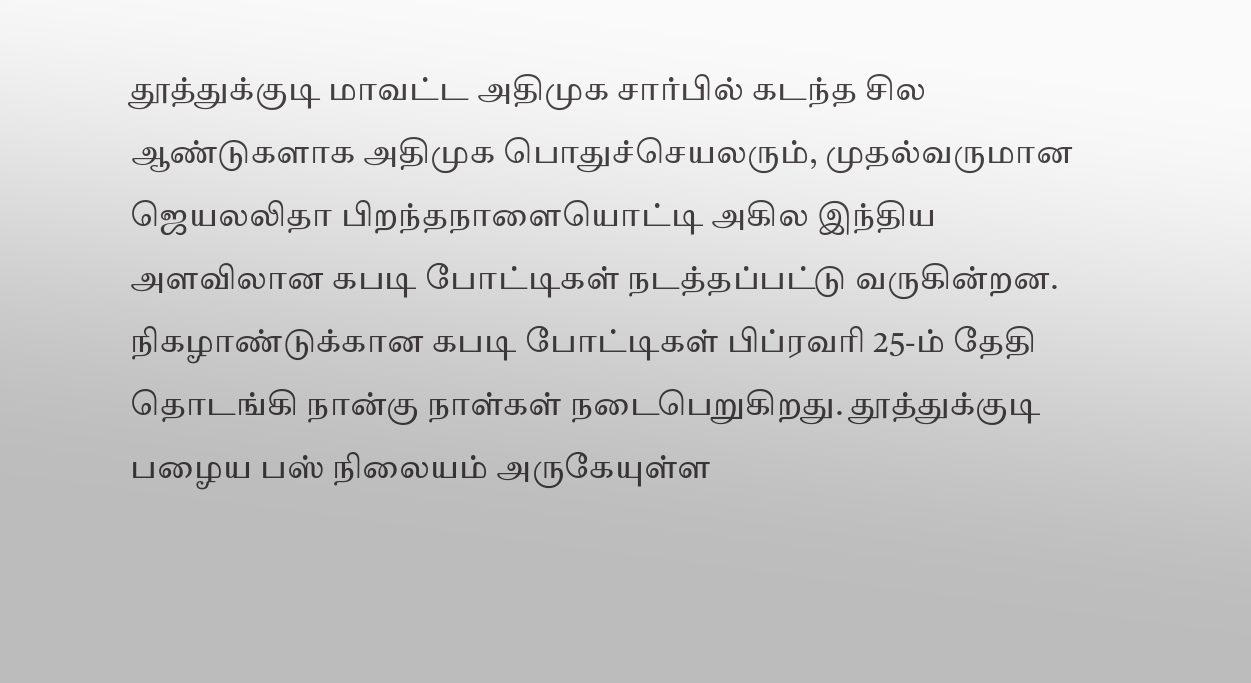தூத்துக்குடி மாவட்ட அதிமுக சார்பில் கடந்த சில ஆண்டுகளாக அதிமுக பொதுச்செயலரும், முதல்வருமான ஜெயலலிதா பிறந்தநாளையொட்டி அகில இந்திய அளவிலான கபடி போட்டிகள் நடத்தப்பட்டு வருகின்றன. நிகழாண்டுக்கான கபடி போட்டிகள் பிப்ரவரி 25-ம் தேதி தொடங்கி நான்கு நாள்கள் நடைபெறுகிறது. தூத்துக்குடி பழைய பஸ் நிலையம் அருகேயுள்ள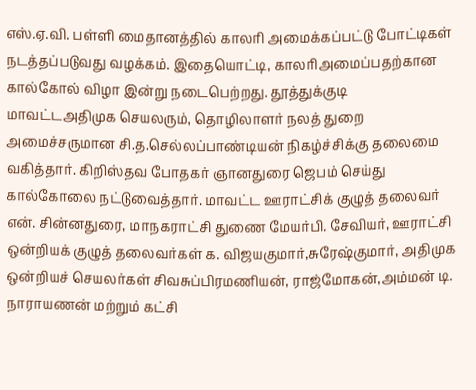எஸ்.ஏ.வி. பள்ளி மைதானத்தில் காலரி அமைக்கப்பட்டு போட்டிகள் நடத்தப்படுவது வழக்கம். இதையொட்டி, காலரிஅமைப்பதற்கான கால்கோல் விழா இன்று நடைபெற்றது. தூத்துக்குடி மாவட்டஅதிமுக செயலரும், தொழிலாளர் நலத் துறை அமைச்சருமான சி.த.செல்லப்பாண்டியன் நிகழ்ச்சிக்கு தலைமை வகித்தார். கிறிஸ்தவ போதகர் ஞானதுரை ஜெபம் செய்து கால்கோலை நட்டுவைத்தார். மாவட்ட ஊராட்சிக் குழுத் தலைவர் என். சின்னதுரை, மாநகராட்சி துணை மேயர்பி. சேவியர், ஊராட்சி ஒன்றியக் குழுத் தலைவர்கள் க. விஜயகுமார்,சுரேஷ்குமார், அதிமுக ஒன்றியச் செயலர்கள் சிவசுப்பிரமணியன், ராஜ்மோகன்,அம்மன் டி. நாராயணன் மற்றும் கட்சி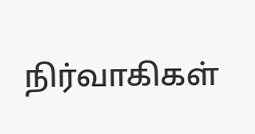நிர்வாகிகள்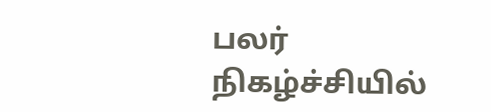பலர் நிகழ்ச்சியில்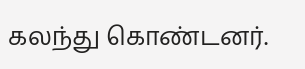கலந்து கொண்டனர்.